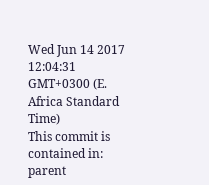Wed Jun 14 2017 12:04:31 GMT+0300 (E. Africa Standard Time)
This commit is contained in:
parent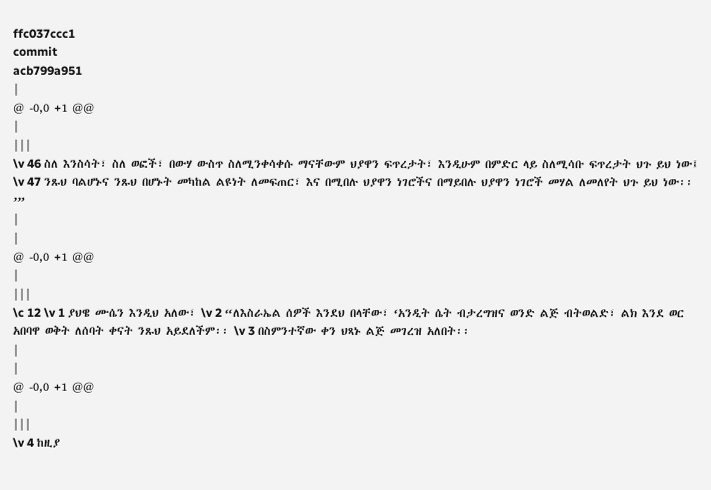ffc037ccc1
commit
acb799a951
|
@ -0,0 +1 @@
|
|||
\v 46 ስለ እንስሳት፣ ስለ ወፎች፣ በውሃ ውስጥ ስለሚንቀሳቀሱ ማናቸውም ህያዋን ፍጥረታት፣ እንዲሁም በምድር ላይ ስለሚሳቡ ፍጥረታት ህጉ ይህ ነው፤ \v 47 ንጹህ ባልሆኑና ንጹህ በሆኑት መካከል ልዩነት ለመፍጠር፣ እና በሚበሉ ህያዋን ነገሮችና በማይበሉ ህያዋን ነገሮች መሃል ለመለየት ህጉ ይህ ነው፡፡’”
|
|
@ -0,0 +1 @@
|
|||
\c 12 \v 1 ያህዌ ሙሴን እንዲህ አለው፣ \v 2 “ለእስራኤል ሰዎች እንደህ በላቸው፣ ‘አንዲት ሴት ብታረግዝና ወንድ ልጅ ብትወልድ፣ ልክ እንደ ወር አበባዋ ወቅት ለሰባት ቀናት ንጹህ አይደለችም፡፡ \v 3 በስምንተኛው ቀን ህጻኑ ልጅ መገረዝ አለበት፡፡
|
|
@ -0,0 +1 @@
|
|||
\v 4 ከዚያ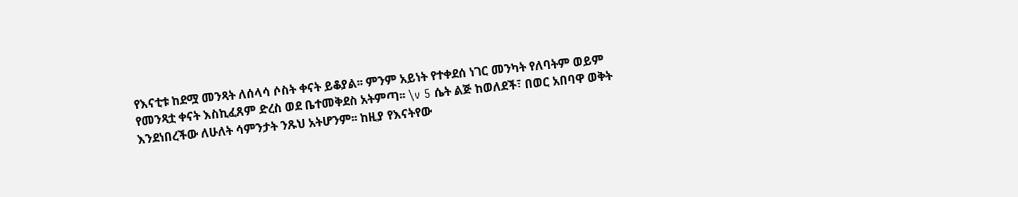የእናቲቱ ከደሟ መንጻት ለሰላሳ ሶስት ቀናት ይቆያል፡፡ ምንም አይነት የተቀደሰ ነገር መንካት የለባትም ወይም የመንጻቷ ቀናት እስኪፈጸም ድረስ ወደ ቤተመቅደስ አትምጣ፡፡ \v 5 ሴት ልጅ ከወለደች፣ በወር አበባዋ ወቅት እንደነበረችው ለሁለት ሳምንታት ንጹህ አትሆንም፡፡ ከዚያ የእናትየው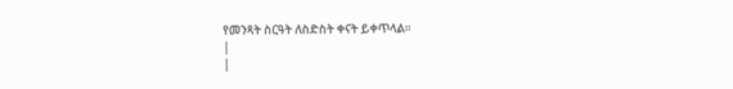የመንጻት ስርዓት ለስድስት ቀናት ይቀጥላል፡፡
|
|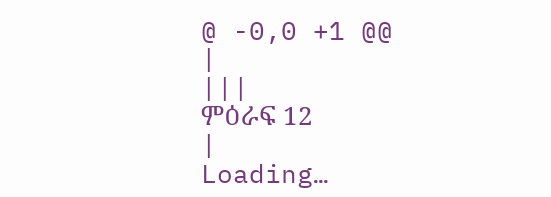@ -0,0 +1 @@
|
|||
ምዕራፍ 12
|
Loading…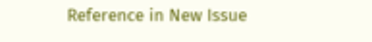Reference in New Issue